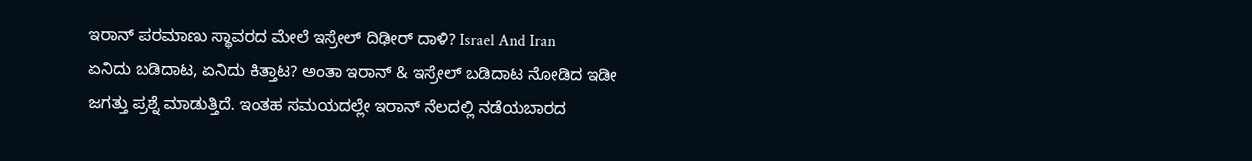ಇರಾನ್ ಪರಮಾಣು ಸ್ಥಾವರದ ಮೇಲೆ ಇಸ್ರೇಲ್ ದಿಢೀರ್ ದಾಳಿ? Israel And Iran
ಏನಿದು ಬಡಿದಾಟ, ಏನಿದು ಕಿತ್ತಾಟ? ಅಂತಾ ಇರಾನ್ & ಇಸ್ರೇಲ್ ಬಡಿದಾಟ ನೋಡಿದ ಇಡೀ ಜಗತ್ತು ಪ್ರಶ್ನೆ ಮಾಡುತ್ತಿದೆ. ಇಂತಹ ಸಮಯದಲ್ಲೇ ಇರಾನ್ ನೆಲದಲ್ಲಿ ನಡೆಯಬಾರದ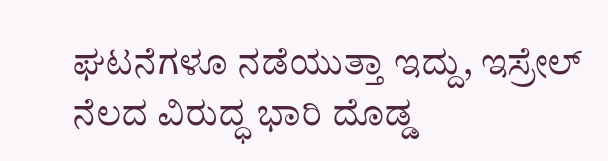ಘಟನೆಗಳೂ ನಡೆಯುತ್ತಾ ಇದ್ದು, ಇಸ್ರೇಲ್ ನೆಲದ ವಿರುದ್ಧ ಭಾರಿ ದೊಡ್ಡ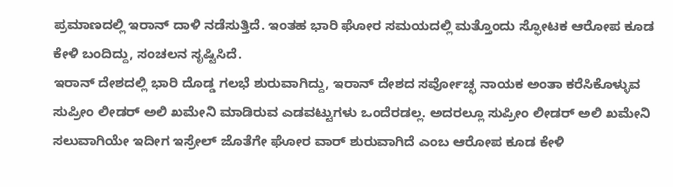ಪ್ರಮಾಣದಲ್ಲಿ ಇರಾನ್ ದಾಳಿ ನಡೆಸುತ್ತಿದೆ. ಇಂತಹ ಭಾರಿ ಘೋರ ಸಮಯದಲ್ಲಿ ಮತ್ತೊಂದು ಸ್ಫೋಟಕ ಆರೋಪ ಕೂಡ ಕೇಳಿ ಬಂದಿದ್ದು, ಸಂಚಲನ ಸೃಷ್ಟಿಸಿದೆ.
ಇರಾನ್ ದೇಶದಲ್ಲಿ ಭಾರಿ ದೊಡ್ಡ ಗಲಭೆ ಶುರುವಾಗಿದ್ದು, ಇರಾನ್ ದೇಶದ ಸರ್ವೋಚ್ಛ ನಾಯಕ ಅಂತಾ ಕರೆಸಿಕೊಳ್ಳುವ ಸುಪ್ರೀಂ ಲೀಡರ್ ಅಲಿ ಖಮೇನಿ ಮಾಡಿರುವ ಎಡವಟ್ಟುಗಳು ಒಂದೆರಡಲ್ಲ. ಅದರಲ್ಲೂ ಸುಪ್ರೀಂ ಲೀಡರ್ ಅಲಿ ಖಮೇನಿ ಸಲುವಾಗಿಯೇ ಇದೀಗ ಇಸ್ರೇಲ್ ಜೊತೆಗೇ ಘೋರ ವಾರ್ ಶುರುವಾಗಿದೆ ಎಂಬ ಆರೋಪ ಕೂಡ ಕೇಳಿ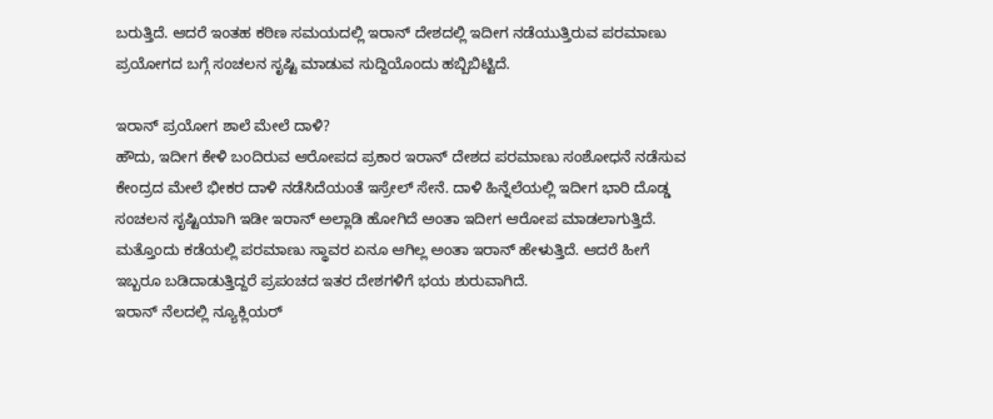ಬರುತ್ತಿದೆ. ಆದರೆ ಇಂತಹ ಕಠಿಣ ಸಮಯದಲ್ಲಿ ಇರಾನ್ ದೇಶದಲ್ಲಿ ಇದೀಗ ನಡೆಯುತ್ತಿರುವ ಪರಮಾಣು ಪ್ರಯೋಗದ ಬಗ್ಗೆ ಸಂಚಲನ ಸೃಷ್ಟಿ ಮಾಡುವ ಸುದ್ದಿಯೊಂದು ಹಬ್ಬಿಬಿಟ್ಟಿದೆ.

ಇರಾನ್ ಪ್ರಯೋಗ ಶಾಲೆ ಮೇಲೆ ದಾಳಿ?
ಹೌದು, ಇದೀಗ ಕೇಳಿ ಬಂದಿರುವ ಆರೋಪದ ಪ್ರಕಾರ ಇರಾನ್ ದೇಶದ ಪರಮಾಣು ಸಂಶೋಧನೆ ನಡೆಸುವ ಕೇಂದ್ರದ ಮೇಲೆ ಭೀಕರ ದಾಳಿ ನಡೆಸಿದೆಯಂತೆ ಇಸ್ರೇಲ್ ಸೇನೆ. ದಾಳಿ ಹಿನ್ನೆಲೆಯಲ್ಲಿ ಇದೀಗ ಭಾರಿ ದೊಡ್ಡ ಸಂಚಲನ ಸೃಷ್ಟಿಯಾಗಿ ಇಡೀ ಇರಾನ್ ಅಲ್ಲಾಡಿ ಹೋಗಿದೆ ಅಂತಾ ಇದೀಗ ಆರೋಪ ಮಾಡಲಾಗುತ್ತಿದೆ. ಮತ್ತೊಂದು ಕಡೆಯಲ್ಲಿ ಪರಮಾಣು ಸ್ಥಾವರ ಏನೂ ಆಗಿಲ್ಲ ಅಂತಾ ಇರಾನ್ ಹೇಳುತ್ತಿದೆ. ಆದರೆ ಹೀಗೆ ಇಬ್ಬರೂ ಬಡಿದಾಡುತ್ತಿದ್ದರೆ ಪ್ರಪಂಚದ ಇತರ ದೇಶಗಳಿಗೆ ಭಯ ಶುರುವಾಗಿದೆ.
ಇರಾನ್ ನೆಲದಲ್ಲಿ ನ್ಯೂಕ್ಲಿಯರ್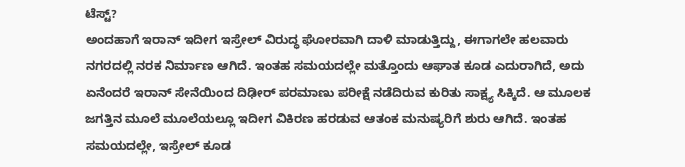ಟೆಸ್ಟ್?
ಅಂದಹಾಗೆ ಇರಾನ್ ಇದೀಗ ಇಸ್ರೇಲ್ ವಿರುದ್ಧ ಘೋರವಾಗಿ ದಾಳಿ ಮಾಡುತ್ತಿದ್ದು, ಈಗಾಗಲೇ ಹಲವಾರು ನಗರದಲ್ಲಿ ನರಕ ನಿರ್ಮಾಣ ಆಗಿದೆ. ಇಂತಹ ಸಮಯದಲ್ಲೇ ಮತ್ತೊಂದು ಆಘಾತ ಕೂಡ ಎದುರಾಗಿದೆ, ಅದು ಏನೆಂದರೆ ಇರಾನ್ ಸೇನೆಯಿಂದ ದಿಢೀರ್ ಪರಮಾಣು ಪರೀಕ್ಷೆ ನಡೆದಿರುವ ಕುರಿತು ಸಾಕ್ಷ್ಯ ಸಿಕ್ಕಿದೆ. ಆ ಮೂಲಕ ಜಗತ್ತಿನ ಮೂಲೆ ಮೂಲೆಯಲ್ಲೂ ಇದೀಗ ವಿಕಿರಣ ಹರಡುವ ಆತಂಕ ಮನುಷ್ಯರಿಗೆ ಶುರು ಆಗಿದೆ. ಇಂತಹ ಸಮಯದಲ್ಲೇ, ಇಸ್ರೇಲ್ ಕೂಡ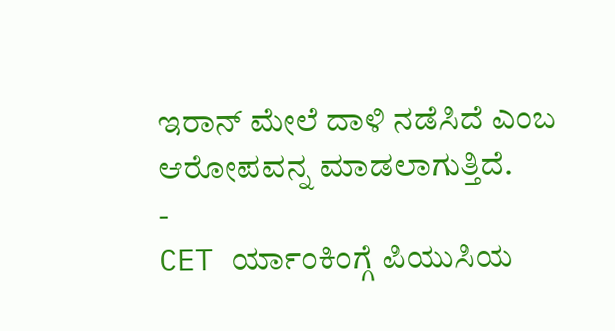ಇರಾನ್ ಮೇಲೆ ದಾಳಿ ನಡೆಸಿದೆ ಎಂಬ ಆರೋಪವನ್ನ ಮಾಡಲಾಗುತ್ತಿದೆ.
-
CET ರ್ಯಾಂಕಿಂಗ್ಗೆ ಪಿಯುಸಿಯ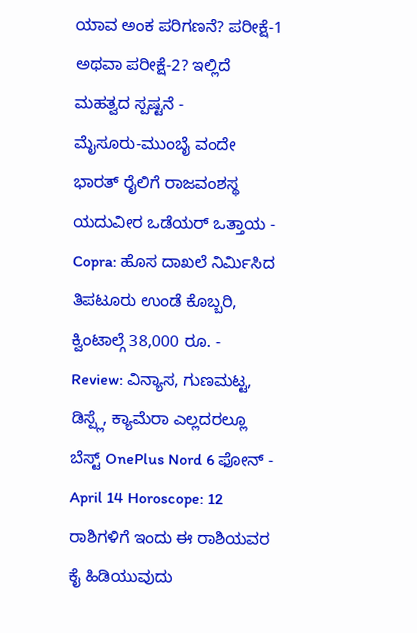ಯಾವ ಅಂಕ ಪರಿಗಣನೆ? ಪರೀಕ್ಷೆ-1 ಅಥವಾ ಪರೀಕ್ಷೆ-2? ಇಲ್ಲಿದೆ ಮಹತ್ವದ ಸ್ಪಷ್ಟನೆ -
ಮೈಸೂರು-ಮುಂಬೈ ವಂದೇ ಭಾರತ್ ರೈಲಿಗೆ ರಾಜವಂಶಸ್ಥ ಯದುವೀರ ಒಡೆಯರ್ ಒತ್ತಾಯ -
Copra: ಹೊಸ ದಾಖಲೆ ನಿರ್ಮಿಸಿದ ತಿಪಟೂರು ಉಂಡೆ ಕೊಬ್ಬರಿ, ಕ್ವಿಂಟಾಲ್ಗೆ 38,000 ರೂ. -
Review: ವಿನ್ಯಾಸ, ಗುಣಮಟ್ಟ, ಡಿಸ್ಪ್ಲೆ, ಕ್ಯಾಮೆರಾ ಎಲ್ಲದರಲ್ಲೂ ಬೆಸ್ಟ್ OnePlus Nord 6 ಫೋನ್ -
April 14 Horoscope: 12 ರಾಶಿಗಳಿಗೆ ಇಂದು ಈ ರಾಶಿಯವರ ಕೈ ಹಿಡಿಯುವುದು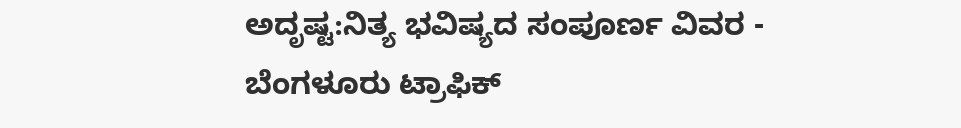ಅದೃಷ್ಟ:ನಿತ್ಯ ಭವಿಷ್ಯದ ಸಂಪೂರ್ಣ ವಿವರ -
ಬೆಂಗಳೂರು ಟ್ರಾಫಿಕ್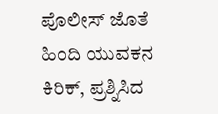ಪೊಲೀಸ್ ಜೊತೆ ಹಿಂದಿ ಯುವಕನ ಕಿರಿಕ್, ಪ್ರಶ್ನಿಸಿದ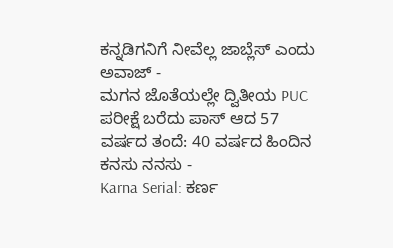ಕನ್ನಡಿಗನಿಗೆ ನೀವೆಲ್ಲ ಜಾಬ್ಲೆಸ್ ಎಂದು ಅವಾಜ್ -
ಮಗನ ಜೊತೆಯಲ್ಲೇ ದ್ವಿತೀಯ PUC ಪರೀಕ್ಷೆ ಬರೆದು ಪಾಸ್ ಆದ 57 ವರ್ಷದ ತಂದೆ: 40 ವರ್ಷದ ಹಿಂದಿನ ಕನಸು ನನಸು -
Karna Serial: ಕರ್ಣ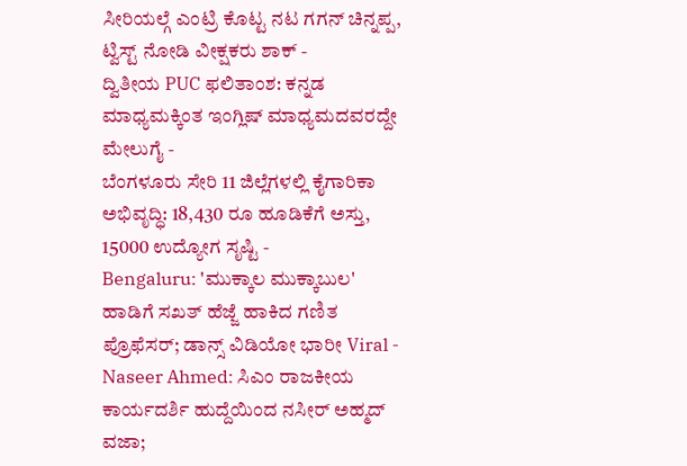ಸೀರಿಯಲ್ಗೆ ಎಂಟ್ರಿ ಕೊಟ್ಟ ನಟ ಗಗನ್ ಚಿನ್ನಪ್ಪ, ಟ್ವಿಸ್ಟ್ ನೋಡಿ ವೀಕ್ಷಕರು ಶಾಕ್ -
ದ್ವಿತೀಯ PUC ಫಲಿತಾಂಶ: ಕನ್ನಡ ಮಾಧ್ಯಮಕ್ಕಿಂತ ಇಂಗ್ಲಿಷ್ ಮಾಧ್ಯಮದವರದ್ದೇ ಮೇಲುಗೈ -
ಬೆಂಗಳೂರು ಸೇರಿ 11 ಜಿಲ್ಲೆಗಳಲ್ಲಿ ಕೈಗಾರಿಕಾ ಅಭಿವೃದ್ಧಿ: 18,430 ರೂ ಹೂಡಿಕೆಗೆ ಅಸ್ತು, 15000 ಉದ್ಯೋಗ ಸೃಷ್ಟಿ -
Bengaluru: 'ಮುಕ್ಕಾಲ ಮುಕ್ಕಾಬುಲ' ಹಾಡಿಗೆ ಸಖತ್ ಹೆಜ್ಜೆ ಹಾಕಿದ ಗಣಿತ ಪ್ರೊಫೆಸರ್; ಡಾನ್ಸ್ ವಿಡಿಯೋ ಭಾರೀ Viral -
Naseer Ahmed: ಸಿಎಂ ರಾಜಕೀಯ ಕಾರ್ಯದರ್ಶಿ ಹುದ್ದೆಯಿಂದ ನಸೀರ್ ಅಹ್ಮದ್ ವಜಾ;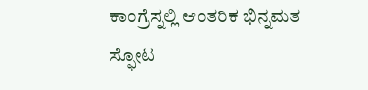ಕಾಂಗ್ರೆಸ್ನಲ್ಲಿ ಆಂತರಿಕ ಭಿನ್ನಮತ ಸ್ಫೋಟ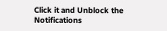Click it and Unblock the Notifications